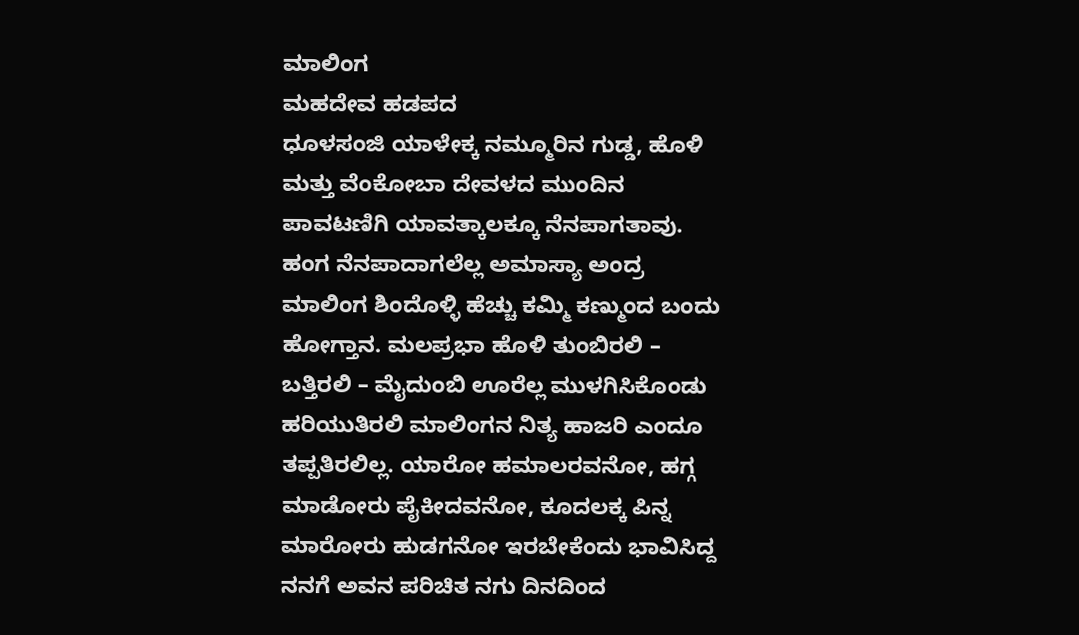ಮಾಲಿಂಗ
ಮಹದೇವ ಹಡಪದ
ಧೂಳಸಂಜಿ ಯಾಳೇಕ್ಕ ನಮ್ಮೂರಿನ ಗುಡ್ಡ, ಹೊಳಿ ಮತ್ತು ವೆಂಕೋಬಾ ದೇವಳದ ಮುಂದಿನ ಪಾವಟಣಿಗಿ ಯಾವತ್ಕಾಲಕ್ಕೂ ನೆನಪಾಗತಾವು. ಹಂಗ ನೆನಪಾದಾಗಲೆಲ್ಲ ಅಮಾಸ್ಯಾ ಅಂದ್ರ ಮಾಲಿಂಗ ಶಿಂದೊಳ್ಳಿ ಹೆಚ್ಚು ಕಮ್ಮಿ ಕಣ್ಮುಂದ ಬಂದು ಹೋಗ್ತಾನ. ಮಲಪ್ರಭಾ ಹೊಳಿ ತುಂಬಿರಲಿ – ಬತ್ತಿರಲಿ – ಮೈದುಂಬಿ ಊರೆಲ್ಲ ಮುಳಗಿಸಿಕೊಂಡು ಹರಿಯುತಿರಲಿ ಮಾಲಿಂಗನ ನಿತ್ಯ ಹಾಜರಿ ಎಂದೂ ತಪ್ಪತಿರಲಿಲ್ಲ. ಯಾರೋ ಹಮಾಲರವನೋ, ಹಗ್ಗ ಮಾಡೋರು ಪೈಕೀದವನೋ, ಕೂದಲಕ್ಕ ಪಿನ್ನ ಮಾರೋರು ಹುಡಗನೋ ಇರಬೇಕೆಂದು ಭಾವಿಸಿದ್ದ ನನಗೆ ಅವನ ಪರಿಚಿತ ನಗು ದಿನದಿಂದ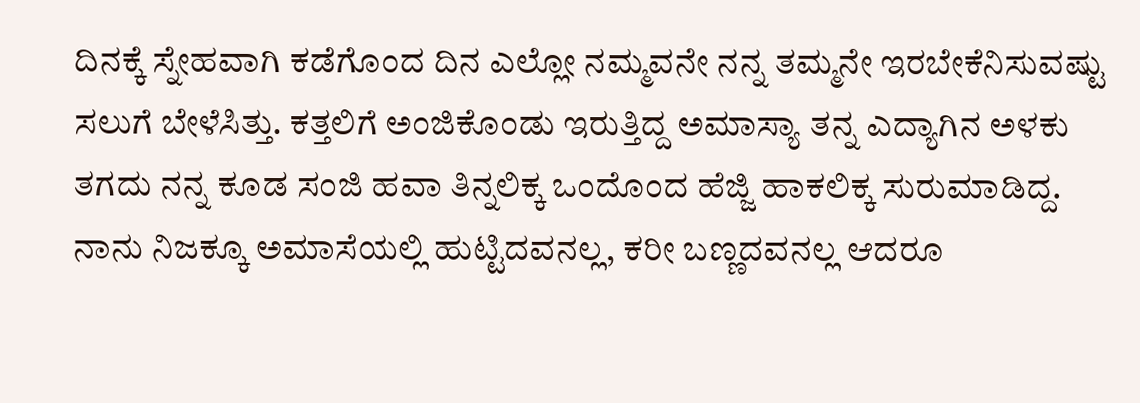ದಿನಕ್ಕೆ ಸ್ನೇಹವಾಗಿ ಕಡೆಗೊಂದ ದಿನ ಎಲ್ಲೋ ನಮ್ಮವನೇ ನನ್ನ ತಮ್ಮನೇ ಇರಬೇಕೆನಿಸುವಷ್ಟು ಸಲುಗೆ ಬೇಳೆಸಿತ್ತು. ಕತ್ತಲಿಗೆ ಅಂಜಿಕೊಂಡು ಇರುತ್ತಿದ್ದ ಅಮಾಸ್ಯಾ ತನ್ನ ಎದ್ಯಾಗಿನ ಅಳಕು ತಗದು ನನ್ನ ಕೂಡ ಸಂಜಿ ಹವಾ ತಿನ್ನಲಿಕ್ಕ ಒಂದೊಂದ ಹೆಜ್ಜಿ ಹಾಕಲಿಕ್ಕ ಸುರುಮಾಡಿದ್ದ.
ನಾನು ನಿಜಕ್ಕೂ ಅಮಾಸೆಯಲ್ಲಿ ಹುಟ್ಟಿದವನಲ್ಲ, ಕರೀ ಬಣ್ಣದವನಲ್ಲ ಆದರೂ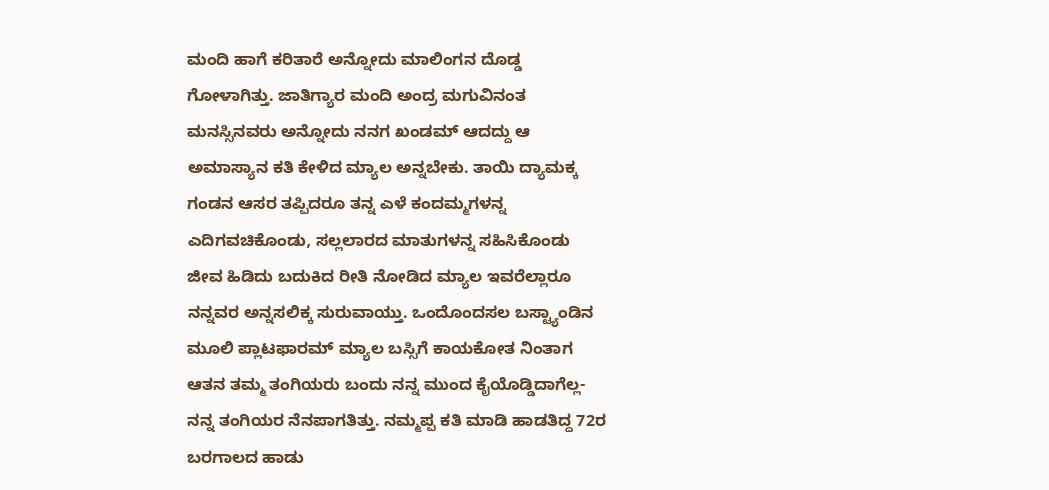ಮಂದಿ ಹಾಗೆ ಕರಿತಾರೆ ಅನ್ನೋದು ಮಾಲಿಂಗನ ದೊಡ್ಡ ಗೋಳಾಗಿತ್ತು. ಜಾತಿಗ್ಯಾರ ಮಂದಿ ಅಂದ್ರ ಮಗುವಿನಂತ ಮನಸ್ಸಿನವರು ಅನ್ನೋದು ನನಗ ಖಂಡಮ್ ಆದದ್ದು ಆ ಅಮಾಸ್ಯಾನ ಕತಿ ಕೇಳಿದ ಮ್ಯಾಲ ಅನ್ನಬೇಕು. ತಾಯಿ ದ್ಯಾಮಕ್ಕ ಗಂಡನ ಆಸರ ತಪ್ಪಿದರೂ ತನ್ನ ಎಳೆ ಕಂದಮ್ಮಗಳನ್ನ ಎದಿಗವಚಿಕೊಂಡು, ಸಲ್ಲಲಾರದ ಮಾತುಗಳನ್ನ ಸಹಿಸಿಕೊಂಡು ಜೀವ ಹಿಡಿದು ಬದುಕಿದ ರೀತಿ ನೋಡಿದ ಮ್ಯಾಲ ಇವರೆಲ್ಲಾರೂ ನನ್ನವರ ಅನ್ನಸಲಿಕ್ಕ ಸುರುವಾಯ್ತು. ಒಂದೊಂದಸಲ ಬಸ್ಟ್ಯಾಂಡಿನ ಮೂಲಿ ಪ್ಲಾಟಫಾರಮ್ ಮ್ಯಾಲ ಬಸ್ಸಿಗೆ ಕಾಯಕೋತ ನಿಂತಾಗ ಆತನ ತಮ್ಮ ತಂಗಿಯರು ಬಂದು ನನ್ನ ಮುಂದ ಕೈಯೊಡ್ಡಿದಾಗೆಲ್ಲ-ನನ್ನ ತಂಗಿಯರ ನೆನಪಾಗತಿತ್ತು. ನಮ್ಮಪ್ಪ ಕತಿ ಮಾಡಿ ಹಾಡತಿದ್ದ 72ರ ಬರಗಾಲದ ಹಾಡು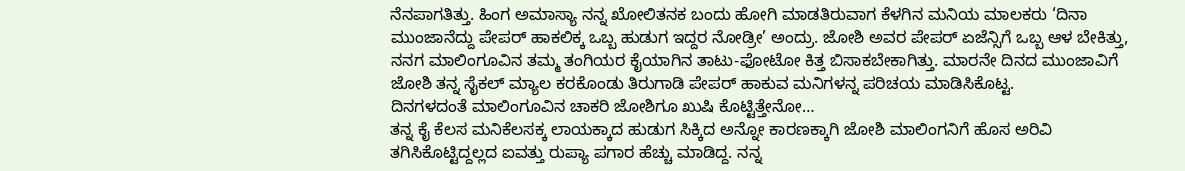ನೆನಪಾಗತಿತ್ತು. ಹಿಂಗ ಅಮಾಸ್ಯಾ ನನ್ನ ಖೋಲಿತನಕ ಬಂದು ಹೋಗಿ ಮಾಡತಿರುವಾಗ ಕೆಳಗಿನ ಮನಿಯ ಮಾಲಕರು ‘ದಿನಾ ಮುಂಜಾನೆದ್ದು ಪೇಪರ್ ಹಾಕಲಿಕ್ಕ ಒಬ್ಬ ಹುಡುಗ ಇದ್ದರ ನೋಡ್ರೀ’ ಅಂದ್ರು. ಜೋಶಿ ಅವರ ಪೇಪರ್ ಏಜೆನ್ಸಿಗೆ ಒಬ್ಬ ಆಳ ಬೇಕಿತ್ತು, ನನಗ ಮಾಲಿಂಗೂವಿನ ತಮ್ಮ ತಂಗಿಯರ ಕೈಯಾಗಿನ ತಾಟು-ಫೋಟೋ ಕಿತ್ತ ಬಿಸಾಕಬೇಕಾಗಿತ್ತು. ಮಾರನೇ ದಿನದ ಮುಂಜಾವಿಗೆ ಜೋಶಿ ತನ್ನ ಸೈಕಲ್ ಮ್ಯಾಲ ಕರಕೊಂಡು ತಿರುಗಾಡಿ ಪೇಪರ್ ಹಾಕುವ ಮನಿಗಳನ್ನ ಪರಿಚಯ ಮಾಡಿಸಿಕೊಟ್ಟ.
ದಿನಗಳದಂತೆ ಮಾಲಿಂಗೂವಿನ ಚಾಕರಿ ಜೋಶಿಗೂ ಖುಷಿ ಕೊಟ್ಟಿತ್ತೇನೋ…
ತನ್ನ ಕೈ ಕೆಲಸ ಮನಿಕೆಲಸಕ್ಕ ಲಾಯಕ್ಕಾದ ಹುಡುಗ ಸಿಕ್ಕಿದ ಅನ್ನೋ ಕಾರಣಕ್ಕಾಗಿ ಜೋಶಿ ಮಾಲಿಂಗನಿಗೆ ಹೊಸ ಅರಿವಿ ತಗಿಸಿಕೊಟ್ಟಿದ್ದಲ್ಲದ ಐವತ್ತು ರುಪ್ಯಾ ಪಗಾರ ಹೆಚ್ಚು ಮಾಡಿದ್ದ. ನನ್ನ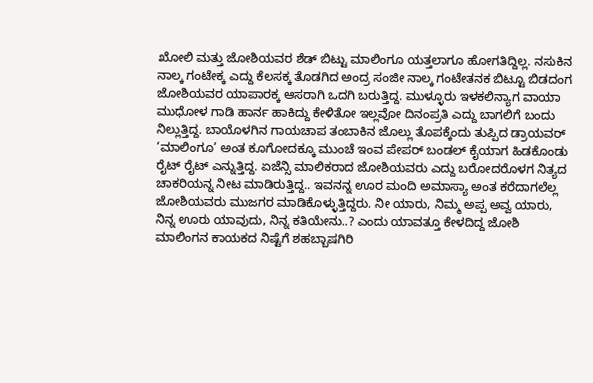ಖೋಲಿ ಮತ್ತು ಜೋಶಿಯವರ ಶೆಡ್ ಬಿಟ್ಟು ಮಾಲಿಂಗೂ ಯತ್ತಲಾಗೂ ಹೋಗತಿದ್ದಿಲ್ಲ. ನಸುಕಿನ ನಾಲ್ಕ ಗಂಟೇಕ್ಕ ಎದ್ದು ಕೆಲಸಕ್ಕ ತೊಡಗಿದ ಅಂದ್ರ ಸಂಜೀ ನಾಲ್ಕ ಗಂಟೇತನಕ ಬಿಟ್ಟೂ ಬಿಡದಂಗ ಜೋಶಿಯವರ ಯಾಪಾರಕ್ಕ ಆಸರಾಗಿ ಒದಗಿ ಬರುತ್ತಿದ್ದ. ಮುಳ್ಳೂರು ಇಳಕಲಿನ್ಯಾಗ ವಾಯಾ ಮುಧೋಳ ಗಾಡಿ ಹಾರ್ನ ಹಾಕಿದ್ದು ಕೇಳಿತೋ ಇಲ್ಲವೋ ದಿನಂಪ್ರತಿ ಎದ್ದು ಬಾಗಲಿಗೆ ಬಂದು ನಿಲ್ಲುತ್ತಿದ್ದ. ಬಾಯೊಳಗಿನ ಗಾಯಚಾಪ ತಂಬಾಕಿನ ಜೊಲ್ಲು ತೊಪಕ್ಕೆಂದು ತುಪ್ಪಿದ ಡ್ರಾಯವರ್ ‘ಮಾಲಿಂಗೂ’ ಅಂತ ಕೂಗೋದಕ್ಕೂ ಮುಂಚೆ ಇಂವ ಪೇಪರ್ ಬಂಡಲ್ ಕೈಯಾಗ ಹಿಡಕೊಂಡು ರೈಟ್ ರೈಟ್ ಎನ್ನುತ್ತಿದ್ದ. ಏಜೆನ್ಸಿ ಮಾಲಿಕರಾದ ಜೋಶಿಯವರು ಎದ್ದು ಬರೋದರೊಳಗ ನಿತ್ಯದ ಚಾಕರಿಯನ್ನ ನೀಟ ಮಾಡಿರುತ್ತಿದ್ದ.. ಇವನನ್ನ ಊರ ಮಂದಿ ಅಮಾಸ್ಯಾ ಅಂತ ಕರೆದಾಗಲೆಲ್ಲ ಜೋಶಿಯವರು ಮುಜಗರ ಮಾಡಿಕೊಳ್ಳುತ್ತಿದ್ದರು. ನೀ ಯಾರು, ನಿಮ್ಮ ಅಪ್ಪ ಅವ್ವ ಯಾರು, ನಿನ್ನ ಊರು ಯಾವುದು, ನಿನ್ನ ಕತಿಯೇನು..? ಎಂದು ಯಾವತ್ತೂ ಕೇಳದಿದ್ದ ಜೋಶಿ ಮಾಲಿಂಗನ ಕಾಯಕದ ನಿಷ್ಟೆಗೆ ಶಹಬ್ಬಾಷಗಿರಿ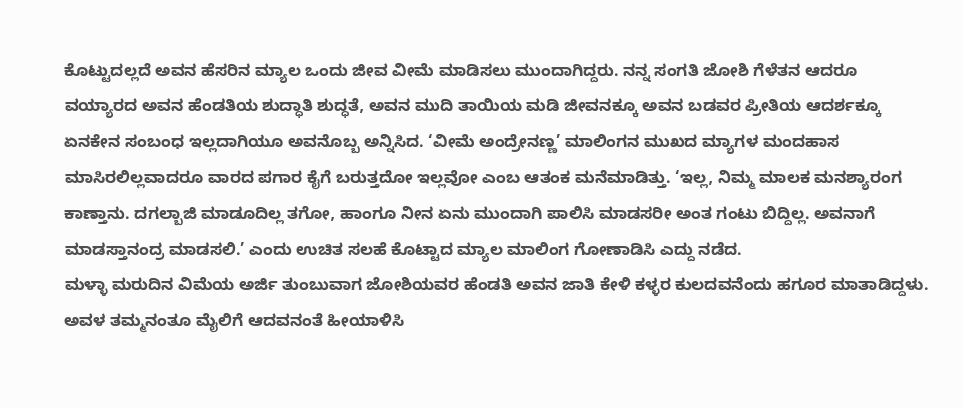ಕೊಟ್ಟುದಲ್ಲದೆ ಅವನ ಹೆಸರಿನ ಮ್ಯಾಲ ಒಂದು ಜೀವ ವೀಮೆ ಮಾಡಿಸಲು ಮುಂದಾಗಿದ್ದರು. ನನ್ನ ಸಂಗತಿ ಜೋಶಿ ಗೆಳೆತನ ಆದರೂ ವಯ್ಯಾರದ ಅವನ ಹೆಂಡತಿಯ ಶುದ್ಧಾತಿ ಶುದ್ಧತೆ, ಅವನ ಮುದಿ ತಾಯಿಯ ಮಡಿ ಜೀವನಕ್ಕೂ ಅವನ ಬಡವರ ಪ್ರೀತಿಯ ಆದರ್ಶಕ್ಕೂ ಏನಕೇನ ಸಂಬಂಧ ಇಲ್ಲದಾಗಿಯೂ ಅವನೊಬ್ಬ ಅನ್ನಿಸಿದ. ‘ವೀಮೆ ಅಂದ್ರೇನಣ್ಣ’ ಮಾಲಿಂಗನ ಮುಖದ ಮ್ಯಾಗಳ ಮಂದಹಾಸ ಮಾಸಿರಲಿಲ್ಲವಾದರೂ ವಾರದ ಪಗಾರ ಕೈಗೆ ಬರುತ್ತದೋ ಇಲ್ಲವೋ ಎಂಬ ಆತಂಕ ಮನೆಮಾಡಿತ್ತು. ‘ಇಲ್ಲ, ನಿಮ್ಮ ಮಾಲಕ ಮನಶ್ಯಾರಂಗ ಕಾಣ್ತಾನು. ದಗಲ್ಬಾಜಿ ಮಾಡೂದಿಲ್ಲ ತಗೋ, ಹಾಂಗೂ ನೀನ ಏನು ಮುಂದಾಗಿ ಪಾಲಿಸಿ ಮಾಡಸರೀ ಅಂತ ಗಂಟು ಬಿದ್ದಿಲ್ಲ. ಅವನಾಗೆ ಮಾಡಸ್ತಾನಂದ್ರ ಮಾಡಸಲಿ.’ ಎಂದು ಉಚಿತ ಸಲಹೆ ಕೊಟ್ಟಾದ ಮ್ಯಾಲ ಮಾಲಿಂಗ ಗೋಣಾಡಿಸಿ ಎದ್ದು ನಡೆದ.
ಮಳ್ಳಾ ಮರುದಿನ ವಿಮೆಯ ಅರ್ಜಿ ತುಂಬುವಾಗ ಜೋಶಿಯವರ ಹೆಂಡತಿ ಅವನ ಜಾತಿ ಕೇಳಿ ಕಳ್ಳರ ಕುಲದವನೆಂದು ಹಗೂರ ಮಾತಾಡಿದ್ದಳು. ಅವಳ ತಮ್ಮನಂತೂ ಮೈಲಿಗೆ ಆದವನಂತೆ ಹೀಯಾಳಿಸಿ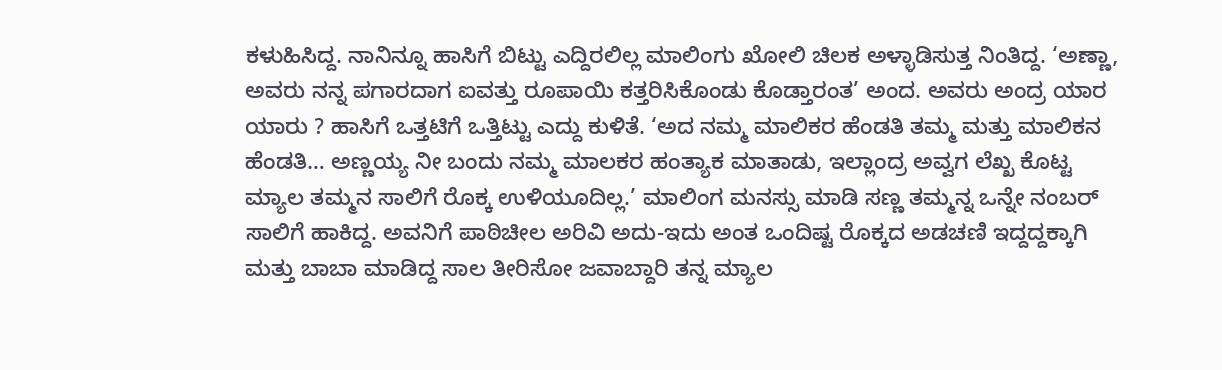ಕಳುಹಿಸಿದ್ದ. ನಾನಿನ್ನೂ ಹಾಸಿಗೆ ಬಿಟ್ಟು ಎದ್ದಿರಲಿಲ್ಲ ಮಾಲಿಂಗು ಖೋಲಿ ಚಿಲಕ ಅಳ್ಳಾಡಿಸುತ್ತ ನಿಂತಿದ್ದ. ‘ಅಣ್ಣಾ, ಅವರು ನನ್ನ ಪಗಾರದಾಗ ಐವತ್ತು ರೂಪಾಯಿ ಕತ್ತರಿಸಿಕೊಂಡು ಕೊಡ್ತಾರಂತ’ ಅಂದ. ಅವರು ಅಂದ್ರ ಯಾರ ಯಾರು ? ಹಾಸಿಗೆ ಒತ್ತಟಿಗೆ ಒತ್ತಿಟ್ಟು ಎದ್ದು ಕುಳಿತೆ. ‘ಅದ ನಮ್ಮ ಮಾಲಿಕರ ಹೆಂಡತಿ ತಮ್ಮ ಮತ್ತು ಮಾಲಿಕನ ಹೆಂಡತಿ… ಅಣ್ಣಯ್ಯ ನೀ ಬಂದು ನಮ್ಮ ಮಾಲಕರ ಹಂತ್ಯಾಕ ಮಾತಾಡು, ಇಲ್ಲಾಂದ್ರ ಅವ್ವಗ ಲೆಖ್ಖ ಕೊಟ್ಟ ಮ್ಯಾಲ ತಮ್ಮನ ಸಾಲಿಗೆ ರೊಕ್ಕ ಉಳಿಯೂದಿಲ್ಲ.’ ಮಾಲಿಂಗ ಮನಸ್ಸು ಮಾಡಿ ಸಣ್ಣ ತಮ್ಮನ್ನ ಒನ್ನೇ ನಂಬರ್ ಸಾಲಿಗೆ ಹಾಕಿದ್ದ. ಅವನಿಗೆ ಪಾಠಿಚೀಲ ಅರಿವಿ ಅದು-ಇದು ಅಂತ ಒಂದಿಷ್ಟ ರೊಕ್ಕದ ಅಡಚಣಿ ಇದ್ದದ್ದಕ್ಕಾಗಿ ಮತ್ತು ಬಾಬಾ ಮಾಡಿದ್ದ ಸಾಲ ತೀರಿಸೋ ಜವಾಬ್ದಾರಿ ತನ್ನ ಮ್ಯಾಲ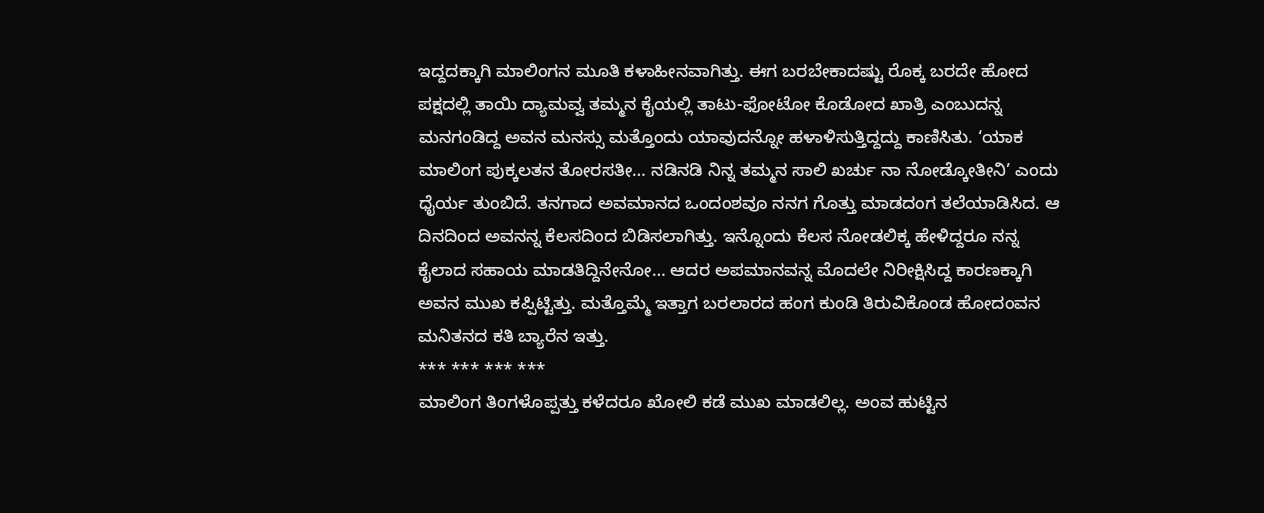ಇದ್ದದಕ್ಕಾಗಿ ಮಾಲಿಂಗನ ಮೂತಿ ಕಳಾಹೀನವಾಗಿತ್ತು. ಈಗ ಬರಬೇಕಾದಷ್ಟು ರೊಕ್ಕ ಬರದೇ ಹೋದ ಪಕ್ಷದಲ್ಲಿ ತಾಯಿ ದ್ಯಾಮವ್ವ ತಮ್ಮನ ಕೈಯಲ್ಲಿ ತಾಟು-ಫೋಟೋ ಕೊಡೋದ ಖಾತ್ರಿ ಎಂಬುದನ್ನ ಮನಗಂಡಿದ್ದ ಅವನ ಮನಸ್ಸು ಮತ್ತೊಂದು ಯಾವುದನ್ನೋ ಹಳಾಳಿಸುತ್ತಿದ್ದದ್ದು ಕಾಣಿಸಿತು. ‘ಯಾಕ ಮಾಲಿಂಗ ಪುಕ್ಕಲತನ ತೋರಸತೀ… ನಡಿನಡಿ ನಿನ್ನ ತಮ್ಮನ ಸಾಲಿ ಖರ್ಚು ನಾ ನೋಡ್ಕೋತೀನಿ’ ಎಂದು ಧೈರ್ಯ ತುಂಬಿದೆ. ತನಗಾದ ಅವಮಾನದ ಒಂದಂಶವೂ ನನಗ ಗೊತ್ತು ಮಾಡದಂಗ ತಲೆಯಾಡಿಸಿದ. ಆ ದಿನದಿಂದ ಅವನನ್ನ ಕೆಲಸದಿಂದ ಬಿಡಿಸಲಾಗಿತ್ತು. ಇನ್ನೊಂದು ಕೆಲಸ ನೋಡಲಿಕ್ಕ ಹೇಳಿದ್ದರೂ ನನ್ನ ಕೈಲಾದ ಸಹಾಯ ಮಾಡತಿದ್ದಿನೇನೋ… ಆದರ ಅಪಮಾನವನ್ನ ಮೊದಲೇ ನಿರೀಕ್ಷಿಸಿದ್ದ ಕಾರಣಕ್ಕಾಗಿ ಅವನ ಮುಖ ಕಪ್ಪಿಟ್ಟಿತ್ತು. ಮತ್ತೊಮ್ಮೆ ಇತ್ತಾಗ ಬರಲಾರದ ಹಂಗ ಕುಂಡಿ ತಿರುವಿಕೊಂಡ ಹೋದಂವನ ಮನಿತನದ ಕತಿ ಬ್ಯಾರೆನ ಇತ್ತು.
*** *** *** ***
ಮಾಲಿಂಗ ತಿಂಗಳೊಪ್ಪತ್ತು ಕಳೆದರೂ ಖೋಲಿ ಕಡೆ ಮುಖ ಮಾಡಲಿಲ್ಲ. ಅಂವ ಹುಟ್ಟಿನ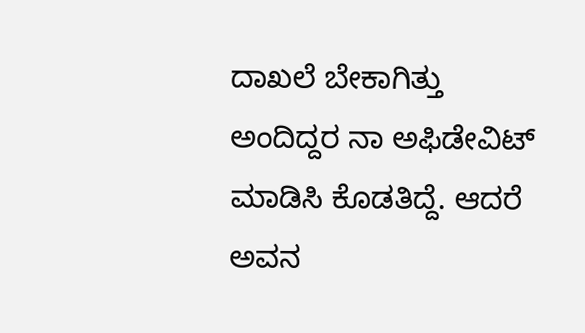ದಾಖಲೆ ಬೇಕಾಗಿತ್ತು ಅಂದಿದ್ದರ ನಾ ಅಫಿಡೇವಿಟ್ ಮಾಡಿಸಿ ಕೊಡತಿದ್ದೆ. ಆದರೆ ಅವನ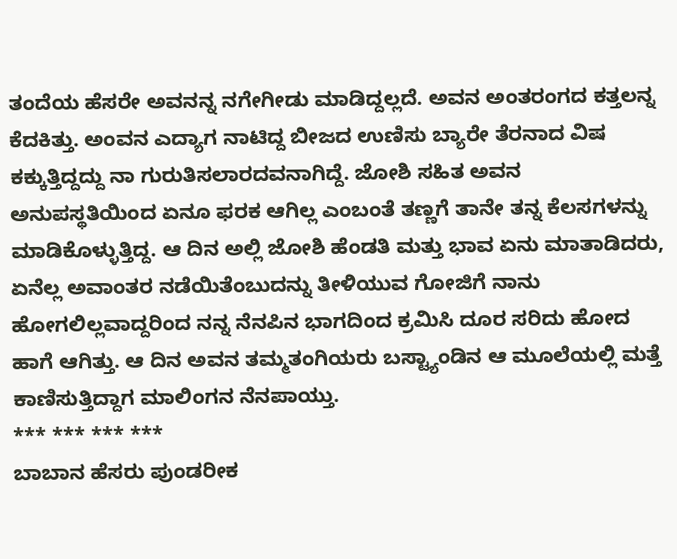ತಂದೆಯ ಹೆಸರೇ ಅವನನ್ನ ನಗೇಗೀಡು ಮಾಡಿದ್ದಲ್ಲದೆ. ಅವನ ಅಂತರಂಗದ ಕತ್ತಲನ್ನ ಕೆದಕಿತ್ತು. ಅಂವನ ಎದ್ಯಾಗ ನಾಟಿದ್ದ ಬೀಜದ ಉಣಿಸು ಬ್ಯಾರೇ ತೆರನಾದ ವಿಷ ಕಕ್ಕುತ್ತಿದ್ದದ್ದು ನಾ ಗುರುತಿಸಲಾರದವನಾಗಿದ್ದೆ. ಜೋಶಿ ಸಹಿತ ಅವನ ಅನುಪಸ್ಥತಿಯಿಂದ ಏನೂ ಫರಕ ಆಗಿಲ್ಲ ಎಂಬಂತೆ ತಣ್ಣಗೆ ತಾನೇ ತನ್ನ ಕೆಲಸಗಳನ್ನು ಮಾಡಿಕೊಳ್ಳುತ್ತಿದ್ದ. ಆ ದಿನ ಅಲ್ಲಿ ಜೋಶಿ ಹೆಂಡತಿ ಮತ್ತು ಭಾವ ಏನು ಮಾತಾಡಿದರು, ಏನೆಲ್ಲ ಅವಾಂತರ ನಡೆಯಿತೆಂಬುದನ್ನು ತೀಳಿಯುವ ಗೋಜಿಗೆ ನಾನು ಹೋಗಲಿಲ್ಲವಾದ್ದರಿಂದ ನನ್ನ ನೆನಪಿನ ಭಾಗದಿಂದ ಕ್ರಮಿಸಿ ದೂರ ಸರಿದು ಹೋದ ಹಾಗೆ ಆಗಿತ್ತು. ಆ ದಿನ ಅವನ ತಮ್ಮತಂಗಿಯರು ಬಸ್ಟ್ಯಾಂಡಿನ ಆ ಮೂಲೆಯಲ್ಲಿ ಮತ್ತೆ ಕಾಣಿಸುತ್ತಿದ್ದಾಗ ಮಾಲಿಂಗನ ನೆನಪಾಯ್ತು.
*** *** *** ***
ಬಾಬಾನ ಹೆಸರು ಪುಂಡರೀಕ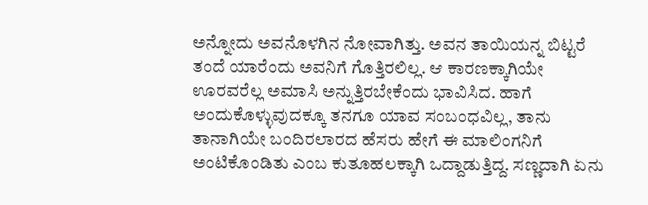ಅನ್ನೋದು ಅವನೊಳಗಿನ ನೋವಾಗಿತ್ತು. ಅವನ ತಾಯಿಯನ್ನ ಬಿಟ್ಟರೆ ತಂದೆ ಯಾರೆಂದು ಅವನಿಗೆ ಗೊತ್ತಿರಲಿಲ್ಲ. ಆ ಕಾರಣಕ್ಕಾಗಿಯೇ ಊರವರೆಲ್ಲ ಅಮಾಸಿ ಅನ್ನುತ್ತಿರಬೇಕೆಂದು ಭಾವಿಸಿದ. ಹಾಗೆ ಅಂದುಕೊಳ್ಳುವುದಕ್ಕೂ ತನಗೂ ಯಾವ ಸಂಬಂಧವಿಲ್ಲ, ತಾನು ತಾನಾಗಿಯೇ ಬಂದಿರಲಾರದ ಹೆಸರು ಹೇಗೆ ಈ ಮಾಲಿಂಗನಿಗೆ ಅಂಟಿಕೊಂಡಿತು ಎಂಬ ಕುತೂಹಲಕ್ಕಾಗಿ ಒದ್ದಾಡುತ್ತಿದ್ದ. ಸಣ್ಣದಾಗಿ ಏನು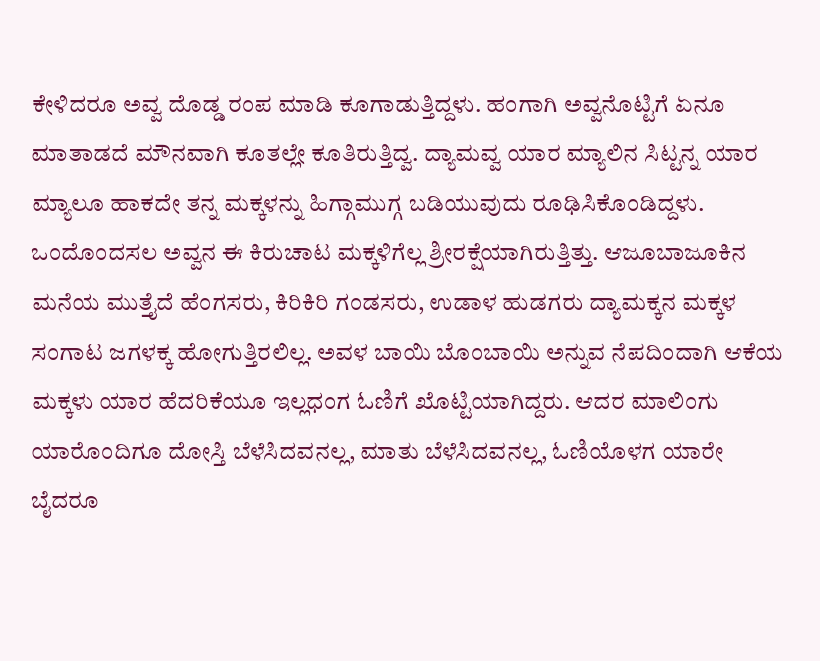ಕೇಳಿದರೂ ಅವ್ವ ದೊಡ್ಡ ರಂಪ ಮಾಡಿ ಕೂಗಾಡುತ್ತಿದ್ದಳು. ಹಂಗಾಗಿ ಅವ್ವನೊಟ್ಟಿಗೆ ಏನೂ ಮಾತಾಡದೆ ಮೌನವಾಗಿ ಕೂತಲ್ಲೇ ಕೂತಿರುತ್ತಿದ್ವ. ದ್ಯಾಮವ್ವ ಯಾರ ಮ್ಯಾಲಿನ ಸಿಟ್ಟನ್ನ ಯಾರ ಮ್ಯಾಲೂ ಹಾಕದೇ ತನ್ನ ಮಕ್ಕಳನ್ನು ಹಿಗ್ಗಾಮುಗ್ಗ ಬಡಿಯುವುದು ರೂಢಿಸಿಕೊಂಡಿದ್ದಳು. ಒಂದೊಂದಸಲ ಅವ್ವನ ಈ ಕಿರುಚಾಟ ಮಕ್ಕಳಿಗೆಲ್ಲ ಶ್ರೀರಕ್ಷೆಯಾಗಿರುತ್ತಿತ್ತು. ಆಜೂಬಾಜೂಕಿನ ಮನೆಯ ಮುತ್ತೈದೆ ಹೆಂಗಸರು, ಕಿರಿಕಿರಿ ಗಂಡಸರು, ಉಡಾಳ ಹುಡಗರು ದ್ಯಾಮಕ್ಕನ ಮಕ್ಕಳ ಸಂಗಾಟ ಜಗಳಕ್ಕ ಹೋಗುತ್ತಿರಲಿಲ್ಲ. ಅವಳ ಬಾಯಿ ಬೊಂಬಾಯಿ ಅನ್ನುವ ನೆಪದಿಂದಾಗಿ ಆಕೆಯ ಮಕ್ಕಳು ಯಾರ ಹೆದರಿಕೆಯೂ ಇಲ್ಲಧಂಗ ಓಣಿಗೆ ಖೊಟ್ಟಿಯಾಗಿದ್ದರು. ಆದರ ಮಾಲಿಂಗು ಯಾರೊಂದಿಗೂ ದೋಸ್ತಿ ಬೆಳೆಸಿದವನಲ್ಲ, ಮಾತು ಬೆಳೆಸಿದವನಲ್ಲ, ಓಣಿಯೊಳಗ ಯಾರೇ ಬೈದರೂ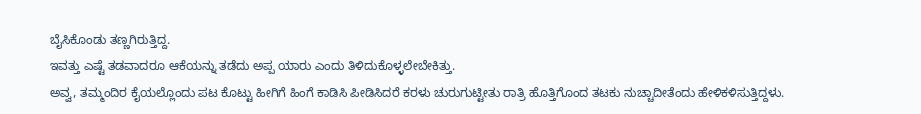ಬೈಸಿಕೊಂಡು ತಣ್ಣಗಿರುತ್ತಿದ್ದ.
ಇವತ್ತು ಎಷ್ಟೆ ತಡವಾದರೂ ಆಕೆಯನ್ನು ತಡೆದು ಅಪ್ಪ ಯಾರು ಎಂದು ತಿಳಿದುಕೊಳ್ಳಲೇಬೇಕಿತ್ತು.
ಅವ್ವ, ತಮ್ಮಂದಿರ ಕೈಯಲ್ಲೊಂದು ಪಟ ಕೊಟ್ಟು ಹೀಗಿಗೆ ಹಿಂಗೆ ಕಾಡಿಸಿ ಪೀಡಿಸಿದರೆ ಕರಳು ಚುರುಗುಟ್ಟೀತು ರಾತ್ರಿ ಹೊತ್ತಿಗೊಂದ ತಟಕು ನುಚ್ಚಾದೀತೆಂದು ಹೇಳಿಕಳಿಸುತ್ತಿದ್ದಳು.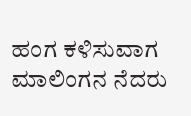ಹಂಗ ಕಳಿಸುವಾಗ ಮಾಲಿಂಗನ ನೆದರು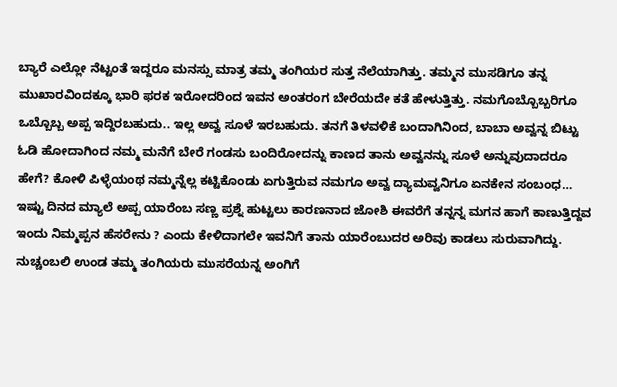ಬ್ಯಾರೆ ಎಲ್ಲೋ ನೆಟ್ಟಂತೆ ಇದ್ದರೂ ಮನಸ್ಸು ಮಾತ್ರ ತಮ್ಮ ತಂಗಿಯರ ಸುತ್ತ ನೆಲೆಯಾಗಿತ್ತು. ತಮ್ಮನ ಮುಸಡಿಗೂ ತನ್ನ ಮುಖಾರವಿಂದಕ್ಕೂ ಭಾರಿ ಫರಕ ಇರೋದರಿಂದ ಇವನ ಅಂತರಂಗ ಬೇರೆಯದೇ ಕತೆ ಹೇಳುತ್ತಿತ್ತು. ನಮಗೊಬ್ಬೊಬ್ಬರಿಗೂ ಒಬ್ಬೊಬ್ಬ ಅಪ್ಪ ಇದ್ದಿರಬಹುದು.. ಇಲ್ಲ ಅವ್ವ ಸೂಳೆ ಇರಬಹುದು. ತನಗೆ ತಿಳವಳಿಕೆ ಬಂದಾಗಿನಿಂದ, ಬಾಬಾ ಅವ್ವನ್ನ ಬಿಟ್ಟು ಓಡಿ ಹೋದಾಗಿಂದ ನಮ್ಮ ಮನೆಗೆ ಬೇರೆ ಗಂಡಸು ಬಂದಿರೋದನ್ನು ಕಾಣದ ತಾನು ಅವ್ವನನ್ನು ಸೂಳೆ ಅನ್ನುವುದಾದರೂ ಹೇಗೆ? ಕೋಳಿ ಪಿಳ್ಳೆಯಂಥ ನಮ್ಮನ್ನೆಲ್ಲ ಕಟ್ಟಿಕೊಂಡು ಏಗುತ್ತಿರುವ ನಮಗೂ ಅವ್ವ ದ್ಯಾಮವ್ವನಿಗೂ ಏನಕೇನ ಸಂಬಂಧ… ಇಷ್ಟು ದಿನದ ಮ್ಯಾಲೆ ಅಪ್ಪ ಯಾರೆಂಬ ಸಣ್ಣ ಪ್ರಶ್ನೆ ಹುಟ್ಟಲು ಕಾರಣನಾದ ಜೋಶಿ ಈವರೆಗೆ ತನ್ನನ್ನ ಮಗನ ಹಾಗೆ ಕಾಣುತ್ತಿದ್ದವ ಇಂದು ನಿಮ್ಮಪ್ಪನ ಹೆಸರೇನು ? ಎಂದು ಕೇಳಿದಾಗಲೇ ಇವನಿಗೆ ತಾನು ಯಾರೆಂಬುದರ ಅರಿವು ಕಾಡಲು ಸುರುವಾಗಿದ್ದು. ನುಚ್ಚಂಬಲಿ ಉಂಡ ತಮ್ಮ ತಂಗಿಯರು ಮುಸರೆಯನ್ನ ಅಂಗಿಗೆ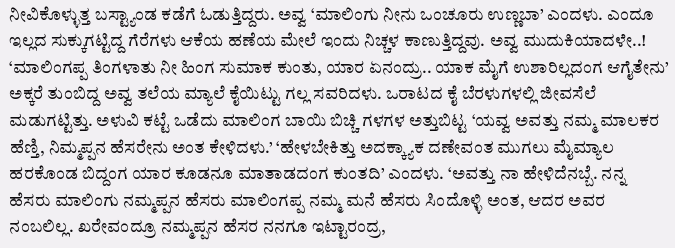ನೀವಿಕೊಳ್ಳುತ್ತ ಬಸ್ಟ್ಯಾಂಡ ಕಡೆಗೆ ಓಡುತ್ತಿದ್ದರು. ಅವ್ವ ‘ಮಾಲಿಂಗು ನೀನು ಒಂಚೂರು ಉಣ್ಣಬಾ’ ಎಂದಳು. ಎಂದೂ ಇಲ್ಲದ ಸುಕ್ಕುಗಟ್ಟಿದ್ದ ಗೆರೆಗಳು ಆಕೆಯ ಹಣೆಯ ಮೇಲೆ ಇಂದು ನಿಚ್ಚಳ ಕಾಣುತ್ತಿದ್ದವು. ಅವ್ವ ಮುದುಕಿಯಾದಳೇ..! ‘ಮಾಲಿಂಗಪ್ಪ ತಿಂಗಳಾತು ನೀ ಹಿಂಗ ಸುಮಾಕ ಕುಂತು, ಯಾರ ಏನಂದ್ರು.. ಯಾಕ ಮೈಗೆ ಉಶಾರಿಲ್ಲದಂಗ ಆಗೈತೇನು’ ಅಕ್ಕರೆ ತುಂಬಿದ್ದ ಅವ್ವ ತಲೆಯ ಮ್ಯಾಲೆ ಕೈಯಿಟ್ಟು ಗಲ್ಲ ಸವರಿದಳು. ಒರಾಟದ ಕೈ ಬೆರಳುಗಳಲ್ಲಿ ಜೀವಸೆಲೆ ಮಡುಗಟ್ಟಿತ್ತು. ಅಳುವಿ ಕಟ್ಟೆ ಒಡೆದು ಮಾಲಿಂಗ ಬಾಯಿ ಬಿಚ್ಚಿ ಗಳಗಳ ಅತ್ತುಬಿಟ್ಟ ‘ಯವ್ವ ಅವತ್ತು ನಮ್ಮ ಮಾಲಕರ ಹೆಣ್ತಿ, ನಿಮ್ಮಪ್ಪನ ಹೆಸರೇನು ಅಂತ ಕೇಳಿದಳು.’ ‘ಹೇಳಬೇಕಿತ್ತು ಅದಕ್ಕ್ಯಾಕ ದಣೇವಂತ ಮುಗಲು ಮೈಮ್ಯಾಲ ಹರಕೊಂಡ ಬಿದ್ದಂಗ ಯಾರ ಕೂಡನೂ ಮಾತಾಡದಂಗ ಕುಂತದಿ’ ಎಂದಳು. ‘ಅವತ್ತು ನಾ ಹೇಳಿದೆನಬ್ಬೆ. ನನ್ನ ಹೆಸರು ಮಾಲಿಂಗು ನಮ್ಮಪ್ಪನ ಹೆಸರು ಮಾಲಿಂಗಪ್ಪ ನಮ್ಮ ಮನೆ ಹೆಸರು ಸಿಂದೊಳ್ಳಿ ಅಂತ, ಆದರ ಅವರ ನಂಬಲಿಲ್ಲ. ಖರೇವಂದ್ರೂ ನಮ್ಮಪ್ಪನ ಹೆಸರ ನನಗೂ ಇಟ್ಟಾರಂದ್ರ,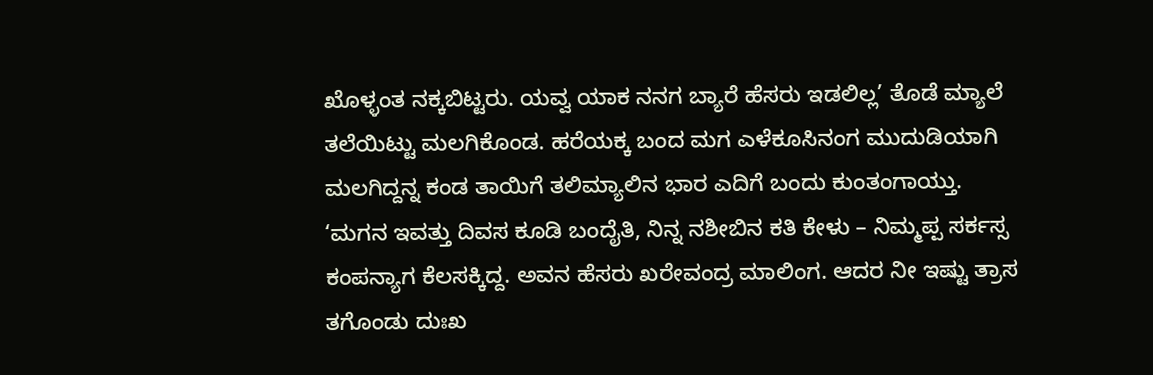ಖೊಳ್ಳಂತ ನಕ್ಕಬಿಟ್ಟರು. ಯವ್ವ ಯಾಕ ನನಗ ಬ್ಯಾರೆ ಹೆಸರು ಇಡಲಿಲ್ಲ’ ತೊಡೆ ಮ್ಯಾಲೆ ತಲೆಯಿಟ್ಟು ಮಲಗಿಕೊಂಡ. ಹರೆಯಕ್ಕ ಬಂದ ಮಗ ಎಳೆಕೂಸಿನಂಗ ಮುದುಡಿಯಾಗಿ ಮಲಗಿದ್ದನ್ನ ಕಂಡ ತಾಯಿಗೆ ತಲಿಮ್ಯಾಲಿನ ಭಾರ ಎದಿಗೆ ಬಂದು ಕುಂತಂಗಾಯ್ತು.
‘ಮಗನ ಇವತ್ತು ದಿವಸ ಕೂಡಿ ಬಂದೈತಿ, ನಿನ್ನ ನಶೀಬಿನ ಕತಿ ಕೇಳು – ನಿಮ್ಮಪ್ಪ ಸರ್ಕಸ್ಸ ಕಂಪನ್ಯಾಗ ಕೆಲಸಕ್ಕಿದ್ದ. ಅವನ ಹೆಸರು ಖರೇವಂದ್ರ ಮಾಲಿಂಗ. ಆದರ ನೀ ಇಷ್ಟು ತ್ರಾಸ ತಗೊಂಡು ದುಃಖ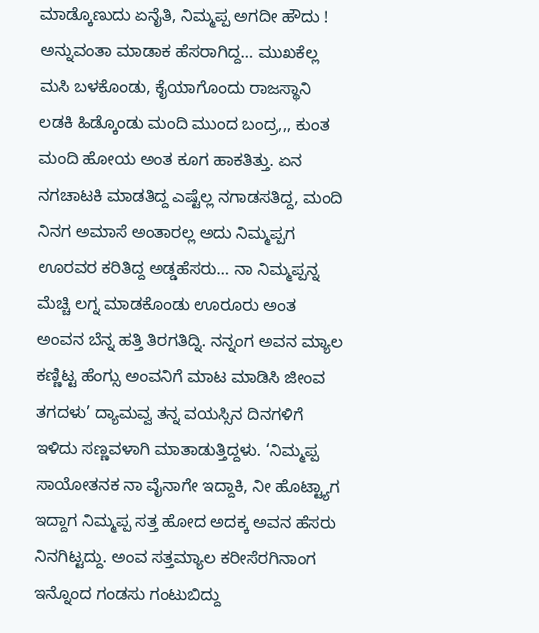ಮಾಡ್ಕೊಣುದು ಏನೈತಿ, ನಿಮ್ಮಪ್ಪ ಅಗದೀ ಹೌದು ! ಅನ್ನುವಂತಾ ಮಾಡಾಕ ಹೆಸರಾಗಿದ್ದ… ಮುಖಕೆಲ್ಲ ಮಸಿ ಬಳಕೊಂಡು, ಕೈಯಾಗೊಂದು ರಾಜಸ್ಥಾನಿ ಲಡಕಿ ಹಿಡ್ಕೊಂಡು ಮಂದಿ ಮುಂದ ಬಂದ್ರ,,, ಕುಂತ ಮಂದಿ ಹೋಯ ಅಂತ ಕೂಗ ಹಾಕತಿತ್ತು. ಏನ ನಗಚಾಟಕಿ ಮಾಡತಿದ್ದ ಎಷ್ಟೆಲ್ಲ ನಗಾಡಸತಿದ್ದ, ಮಂದಿ ನಿನಗ ಅಮಾಸೆ ಅಂತಾರಲ್ಲ ಅದು ನಿಮ್ಮಪ್ಪಗ ಊರವರ ಕರಿತಿದ್ದ ಅಡ್ಡಹೆಸರು… ನಾ ನಿಮ್ಮಪ್ಪನ್ನ ಮೆಚ್ಚಿ ಲಗ್ನ ಮಾಡಕೊಂಡು ಊರೂರು ಅಂತ ಅಂವನ ಬೆನ್ನ ಹತ್ತಿ ತಿರಗತಿದ್ನಿ. ನನ್ನಂಗ ಅವನ ಮ್ಯಾಲ ಕಣ್ಣಿಟ್ಟ ಹೆಂಗ್ಸು ಅಂವನಿಗೆ ಮಾಟ ಮಾಡಿಸಿ ಜೀಂವ ತಗದಳು’ ದ್ಯಾಮವ್ವ ತನ್ನ ವಯಸ್ಸಿನ ದಿನಗಳಿಗೆ ಇಳಿದು ಸಣ್ಣವಳಾಗಿ ಮಾತಾಡುತ್ತಿದ್ದಳು. ‘ನಿಮ್ಮಪ್ಪ ಸಾಯೋತನಕ ನಾ ವೈನಾಗೇ ಇದ್ದಾಕಿ, ನೀ ಹೊಟ್ಟ್ಯಾಗ ಇದ್ದಾಗ ನಿಮ್ಮಪ್ಪ ಸತ್ತ ಹೋದ ಅದಕ್ಕ ಅವನ ಹೆಸರು ನಿನಗಿಟ್ಟದ್ದು. ಅಂವ ಸತ್ತಮ್ಯಾಲ ಕರೀಸೆರಗಿನಾಂಗ ಇನ್ನೊಂದ ಗಂಡಸು ಗಂಟುಬಿದ್ದು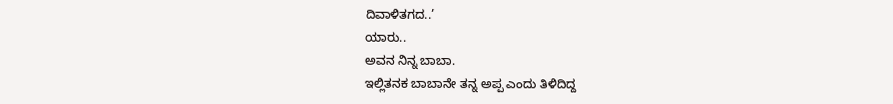ದಿವಾಳಿತಗದ..’
ಯಾರು..
ಅವನ ನಿನ್ನ ಬಾಬಾ.
ಇಲ್ಲಿತನಕ ಬಾಬಾನೇ ತನ್ನ ಅಪ್ಪ ಎಂದು ತಿಳಿದಿದ್ದ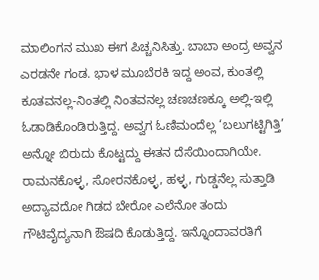ಮಾಲಿಂಗನ ಮುಖ ಈಗ ಪಿಚ್ಚನಿಸಿತ್ತು. ಬಾಬಾ ಅಂದ್ರ ಅವ್ವನ ಎರಡನೇ ಗಂಡ. ಭಾಳ ಮೂಬೆರಕಿ ಇದ್ದ ಅಂವ, ಕುಂತಲ್ಲಿ ಕೂತವನಲ್ಲ-ನಿಂತಲ್ಲಿ ನಿಂತವನಲ್ಲ ಚಣಚಣಕ್ಕೂ ಅಲ್ಲಿ-ಇಲ್ಲಿ ಓಡಾಡಿಕೊಂಡಿರುತ್ತಿದ್ದ. ಅವ್ವಗ ಓಣಿಮಂದೆಲ್ಲ ‘ಬಲುಗಟ್ಟಿಗಿತ್ತಿ’ ಅನ್ನೋ ಬಿರುದು ಕೊಟ್ಟದ್ದು ಈತನ ದೆಸೆಯಿಂದಾಗಿಯೇ. ರಾಮನಕೊಳ್ಳ, ಸೋರನಕೊಳ್ಳ, ಹಳ್ಳ, ಗುಡ್ಡನೆಲ್ಲ ಸುತ್ತಾಡಿ ಅದ್ಯಾವದೋ ಗಿಡದ ಬೇರೋ ಎಲೆನೋ ತಂದು ಗೌಟಿವೈದ್ಯನಾಗಿ ಔಷದಿ ಕೊಡುತ್ತಿದ್ದ. ಇನ್ನೊಂದಾವರತಿಗೆ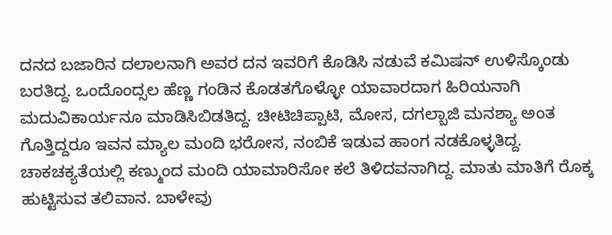ದನದ ಬಜಾರಿನ ದಲಾಲನಾಗಿ ಅವರ ದನ ಇವರಿಗೆ ಕೊಡಿಸಿ ನಡುವೆ ಕಮಿಷನ್ ಉಳಿಸ್ಕೊಂಡು ಬರತಿದ್ದ. ಒಂದೊಂದ್ಸಲ ಹೆಣ್ಣ ಗಂಡಿನ ಕೊಡತಗೊಳ್ಳೋ ಯಾವಾರದಾಗ ಹಿರಿಯನಾಗಿ ಮದುವಿಕಾರ್ಯನೂ ಮಾಡಿಸಿಬಿಡತಿದ್ದ. ಚೀಟಿಚಿಪ್ಪಾಟಿ, ಮೋಸ, ದಗಲ್ಬಾಜಿ ಮನಶ್ಯಾ ಅಂತ ಗೊತ್ತಿದ್ದರೂ ಇವನ ಮ್ಯಾಲ ಮಂದಿ ಭರೋಸ, ನಂಬಿಕೆ ಇಡುವ ಹಾಂಗ ನಡಕೊಳ್ಳತಿದ್ದ. ಚಾಕಚಕ್ಯತೆಯಲ್ಲಿ ಕಣ್ಮುಂದ ಮಂದಿ ಯಾಮಾರಿಸೋ ಕಲೆ ತಿಳಿದವನಾಗಿದ್ದ. ಮಾತು ಮಾತಿಗೆ ರೊಕ್ಕ ಹುಟ್ಟಿಸುವ ತಲಿವಾನ. ಬಾಳೇವು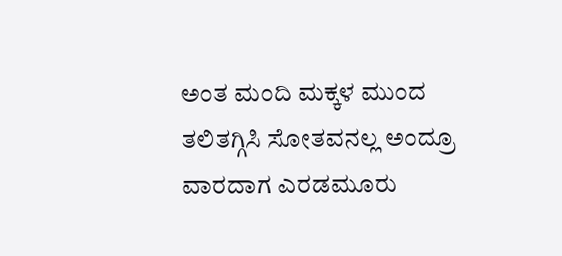ಅಂತ ಮಂದಿ ಮಕ್ಕಳ ಮುಂದ ತಲಿತಗ್ಗಿಸಿ ಸೋತವನಲ್ಲ ಅಂದ್ರೂ ವಾರದಾಗ ಎರಡಮೂರು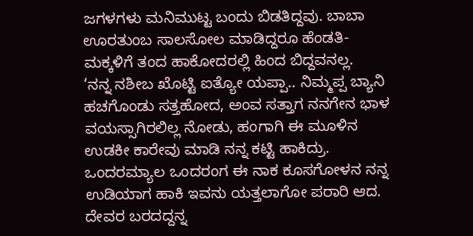ಜಗಳಗಳು ಮನಿಮುಟ್ಟ ಬಂದು ಬಿಡತಿದ್ದವು. ಬಾಬಾ ಊರತುಂಬ ಸಾಲಸೋಲ ಮಾಡಿದ್ದರೂ ಹೆಂಡತಿ-ಮಕ್ಕಳಿಗೆ ತಂದ ಹಾಕೋದರಲ್ಲಿ ಹಿಂದ ಬಿದ್ದವನಲ್ಲ.
‘ನನ್ನ ನಶೀಬ ಖೊಟ್ಟಿ ಐತ್ಯೋ ಯಪ್ಪಾ.. ನಿಮ್ಮಪ್ಪ ಬ್ಯಾನಿ ಹಚಗೊಂಡು ಸತ್ತಹೋದ, ಅಂವ ಸತ್ತಾಗ ನನಗೇನ ಭಾಳ ವಯಸ್ಸಾಗಿರಲಿಲ್ಲ ನೋಡು, ಹಂಗಾಗಿ ಈ ಮೂಳಿನ ಉಡಕೀ ಕಾರೇವು ಮಾಡಿ ನನ್ನ ಕಟ್ಟಿ ಹಾಕಿದ್ರು. ಒಂದರಮ್ಯಾಲ ಒಂದರಂಗ ಈ ನಾಕ ಕೂಸಗೋಳನ ನನ್ನ ಉಡಿಯಾಗ ಹಾಕಿ ಇವನು ಯತ್ತಲಾಗೋ ಪರಾರಿ ಆದ. ದೇವರ ಬರದದ್ದನ್ನ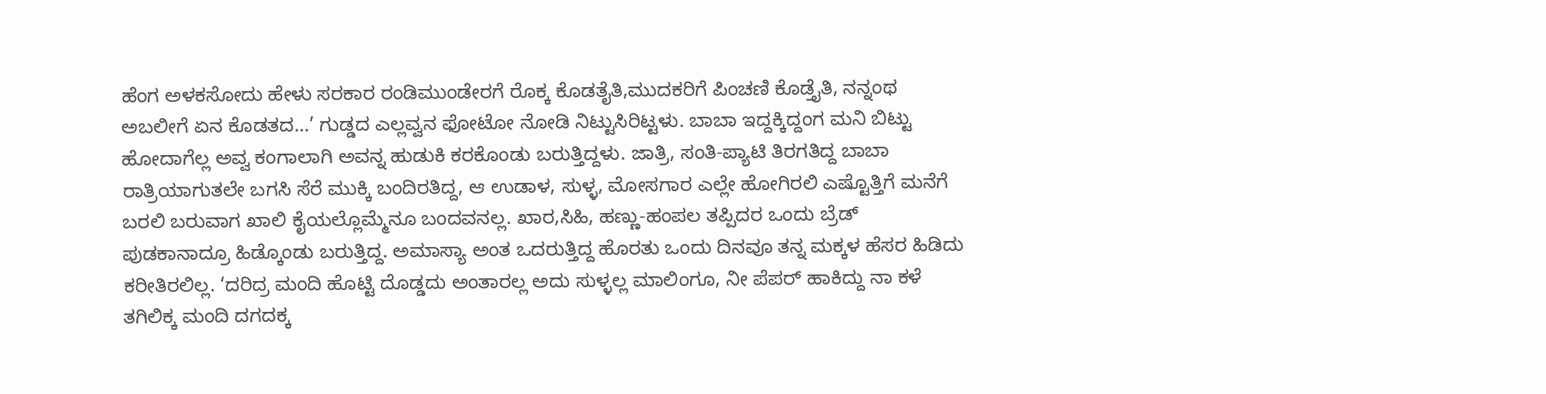ಹೆಂಗ ಅಳಕಸೋದು ಹೇಳು ಸರಕಾರ ರಂಡಿಮುಂಡೇರಗೆ ರೊಕ್ಕ ಕೊಡತೈತಿ,ಮುದಕರಿಗೆ ಪಿಂಚಣಿ ಕೊಡ್ತೈತಿ, ನನ್ನಂಥ ಅಬಲೀಗೆ ಏನ ಕೊಡತದ…’ ಗುಡ್ಡದ ಎಲ್ಲವ್ವನ ಫೋಟೋ ನೋಡಿ ನಿಟ್ಟುಸಿರಿಟ್ಟಳು. ಬಾಬಾ ಇದ್ದಕ್ಕಿದ್ದಂಗ ಮನಿ ಬಿಟ್ಟು ಹೋದಾಗೆಲ್ಲ ಅವ್ವ ಕಂಗಾಲಾಗಿ ಅವನ್ನ ಹುಡುಕಿ ಕರಕೊಂಡು ಬರುತ್ತಿದ್ದಳು. ಜಾತ್ರಿ, ಸಂತಿ-ಪ್ಯಾಟಿ ತಿರಗತಿದ್ದ ಬಾಬಾ ರಾತ್ರಿಯಾಗುತಲೇ ಬಗಸಿ ಸೆರೆ ಮುಕ್ಕಿ ಬಂದಿರತಿದ್ದ, ಆ ಉಡಾಳ, ಸುಳ್ಳ, ಮೋಸಗಾರ ಎಲ್ಲೇ ಹೋಗಿರಲಿ ಎಷ್ಟೊತ್ತಿಗೆ ಮನೆಗೆ ಬರಲಿ ಬರುವಾಗ ಖಾಲಿ ಕೈಯಲ್ಲೊಮ್ಮೆನೂ ಬಂದವನಲ್ಲ. ಖಾರ,ಸಿಹಿ, ಹಣ್ಣು-ಹಂಪಲ ತಪ್ಪಿದರ ಒಂದು ಬ್ರೆಡ್ ಪುಡಕಾನಾದ್ರೂ ಹಿಡ್ಕೊಂಡು ಬರುತ್ತಿದ್ದ. ಅಮಾಸ್ಯಾ ಅಂತ ಒದರುತ್ತಿದ್ದ ಹೊರತು ಒಂದು ದಿನವೂ ತನ್ನ ಮಕ್ಕಳ ಹೆಸರ ಹಿಡಿದು ಕರೀತಿರಲಿಲ್ಲ. ‘ದರಿದ್ರ ಮಂದಿ ಹೊಟ್ಟಿ ದೊಡ್ಡದು ಅಂತಾರಲ್ಲ ಅದು ಸುಳ್ಳಲ್ಲ ಮಾಲಿಂಗೂ, ನೀ ಪೆಪರ್ ಹಾಕಿದ್ದು ನಾ ಕಳೆ ತಗಿಲಿಕ್ಕ ಮಂದಿ ದಗದಕ್ಕ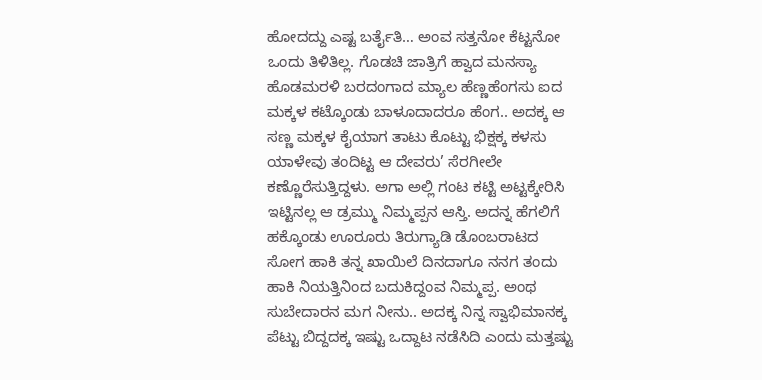ಹೋದದ್ದು ಎಷ್ಟ ಬರ್ತೈತಿ… ಅಂವ ಸತ್ತನೋ ಕೆಟ್ಟನೋ ಒಂದು ತಿಳಿತಿಲ್ಲ. ಗೊಡಚಿ ಜಾತ್ರಿಗೆ ಹ್ವಾದ ಮನಸ್ಯಾ ಹೊಡಮರಳಿ ಬರದಂಗಾದ ಮ್ಯಾಲ ಹೆಣ್ಣಹೆಂಗಸು ಐದ ಮಕ್ಕಳ ಕಟ್ಕೊಂಡು ಬಾಳೂದಾದರೂ ಹೆಂಗ.. ಅದಕ್ಕ ಆ ಸಣ್ಣ ಮಕ್ಕಳ ಕೈಯಾಗ ತಾಟು ಕೊಟ್ಟು ಭಿಕ್ಷಕ್ಕ ಕಳಸು ಯಾಳೇವು ತಂದಿಟ್ಟ ಆ ದೇವರು’ ಸೆರಗೀಲೇ ಕಣ್ಣೊರೆಸುತ್ತಿದ್ದಳು. ಅಗಾ ಅಲ್ಲಿ ಗಂಟ ಕಟ್ಟಿ ಅಟ್ಟಕ್ಕೇರಿಸಿ ಇಟ್ಟಿನಲ್ಲ ಆ ಡ್ರಮ್ಮು ನಿಮ್ಮಪ್ಪನ ಆಸ್ತಿ. ಅದನ್ನ ಹೆಗಲಿಗೆ ಹಕ್ಕೊಂಡು ಊರೂರು ತಿರುಗ್ಯಾಡಿ ಡೊಂಬರಾಟದ ಸೋಗ ಹಾಕಿ ತನ್ನ ಖಾಯಿಲೆ ದಿನದಾಗೂ ನನಗ ತಂದು ಹಾಕಿ ನಿಯತ್ತಿನಿಂದ ಬದುಕಿದ್ದಂವ ನಿಮ್ಮಪ್ಪ. ಅಂಥ ಸುಬೇದಾರನ ಮಗ ನೀನು.. ಅದಕ್ಕ ನಿನ್ನ ಸ್ವಾಭಿಮಾನಕ್ಕ ಪೆಟ್ಟು ಬಿದ್ದದಕ್ಕ ಇಷ್ಟು ಒದ್ದಾಟ ನಡೆಸಿದಿ ಎಂದು ಮತ್ತಷ್ಟು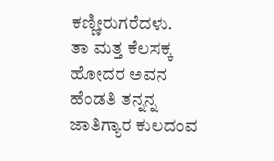ಕಣ್ಣೀರುಗರೆದಳು.
ತಾ ಮತ್ತ ಕೆಲಸಕ್ಕ ಹೋದರ ಅವನ ಹೆಂಡತಿ ತನ್ನನ್ನ ಜಾತಿಗ್ಯಾರ ಕುಲದಂವ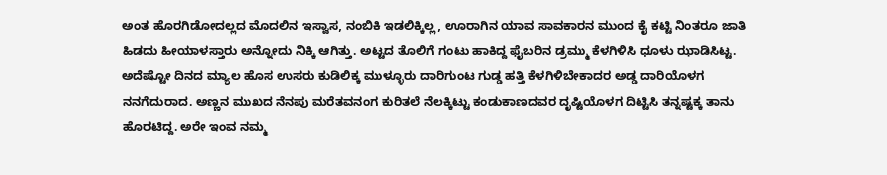ಅಂತ ಹೊರಗಿಡೋದಲ್ಲದ ಮೊದಲಿನ ಇಸ್ವಾಸ, ನಂಬಿಕಿ ಇಡಲಿಕ್ಕಿಲ್ಲ, ಊರಾಗಿನ ಯಾವ ಸಾವಕಾರನ ಮುಂದ ಕೈ ಕಟ್ಟಿ ನಿಂತರೂ ಜಾತಿ ಹಿಡದು ಹೀಯಾಳಸ್ತಾರು ಅನ್ನೋದು ನಿಕ್ಕಿ ಆಗಿತ್ತು. ಅಟ್ಟದ ತೊಲಿಗೆ ಗಂಟು ಹಾಕಿದ್ದ ಫೈಬರಿನ ಡ್ರಮ್ಮು ಕೆಳಗಿಳಿಸಿ ಧೂಳು ಝಾಡಿಸಿಟ್ಟ. ಅದೆಷ್ಟೋ ದಿನದ ಮ್ಯಾಲ ಹೊಸ ಉಸರು ಕುಡಿಲಿಕ್ಕ ಮುಳ್ಳೂರು ದಾರಿಗುಂಟ ಗುಡ್ಡ ಹತ್ತಿ ಕೆಳಗಿಳಿಬೇಕಾದರ ಅಡ್ಡ ದಾರಿಯೊಳಗ ನನಗೆದುರಾದ. ಅಣ್ಣನ ಮುಖದ ನೆನಪು ಮರೆತವನಂಗ ಕುರಿತಲೆ ನೆಲಕ್ಕಿಟ್ಟು ಕಂಡುಕಾಣದವರ ದೃಷ್ಟಿಯೊಳಗ ದಿಟ್ಟಿಸಿ ತನ್ನಷ್ಟಕ್ಕ ತಾನು ಹೊರಟಿದ್ದ. ಅರೇ ಇಂವ ನಮ್ಮ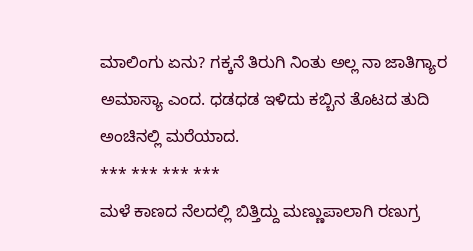ಮಾಲಿಂಗು ಏನು? ಗಕ್ಕನೆ ತಿರುಗಿ ನಿಂತು ಅಲ್ಲ ನಾ ಜಾತಿಗ್ಯಾರ ಅಮಾಸ್ಯಾ ಎಂದ. ಧಡಧಡ ಇಳಿದು ಕಬ್ಬಿನ ತೊಟದ ತುದಿ ಅಂಚಿನಲ್ಲಿ ಮರೆಯಾದ.
*** *** *** ***
ಮಳೆ ಕಾಣದ ನೆಲದಲ್ಲಿ ಬಿತ್ತಿದ್ದು ಮಣ್ಣುಪಾಲಾಗಿ ರಣುಗ್ರ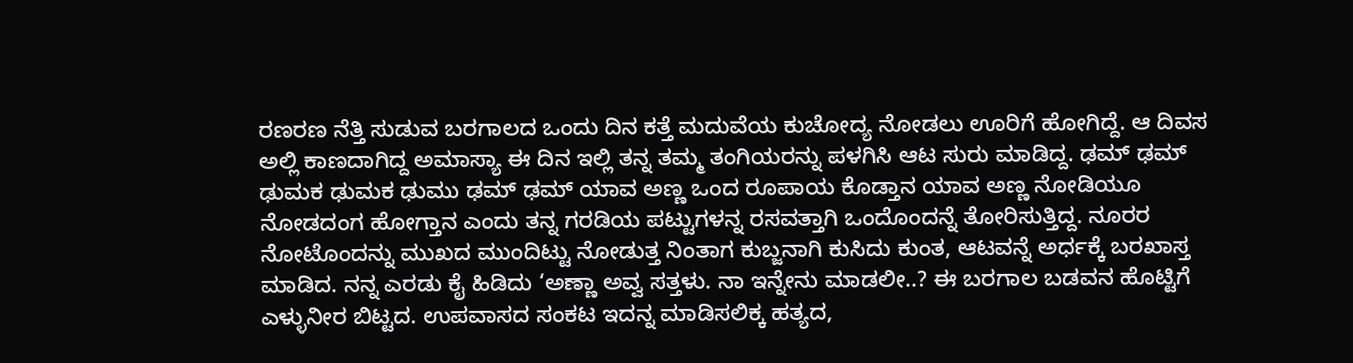ರಣರಣ ನೆತ್ತಿ ಸುಡುವ ಬರಗಾಲದ ಒಂದು ದಿನ ಕತ್ತೆ ಮದುವೆಯ ಕುಚೋದ್ಯ ನೋಡಲು ಊರಿಗೆ ಹೋಗಿದ್ದೆ. ಆ ದಿವಸ ಅಲ್ಲಿ ಕಾಣದಾಗಿದ್ದ ಅಮಾಸ್ಯಾ ಈ ದಿನ ಇಲ್ಲಿ ತನ್ನ ತಮ್ಮ ತಂಗಿಯರನ್ನು ಪಳಗಿಸಿ ಆಟ ಸುರು ಮಾಡಿದ್ದ. ಢಮ್ ಢಮ್ ಢುಮಕ ಢುಮಕ ಢುಮು ಢಮ್ ಢಮ್ ಯಾವ ಅಣ್ಣ ಒಂದ ರೂಪಾಯ ಕೊಡ್ತಾನ ಯಾವ ಅಣ್ಣ ನೋಡಿಯೂ ನೋಡದಂಗ ಹೋಗ್ತಾನ ಎಂದು ತನ್ನ ಗರಡಿಯ ಪಟ್ಟುಗಳನ್ನ ರಸವತ್ತಾಗಿ ಒಂದೊಂದನ್ನೆ ತೋರಿಸುತ್ತಿದ್ದ. ನೂರರ ನೋಟೊಂದನ್ನು ಮುಖದ ಮುಂದಿಟ್ಟು ನೋಡುತ್ತ ನಿಂತಾಗ ಕುಬ್ಜನಾಗಿ ಕುಸಿದು ಕುಂತ, ಆಟವನ್ನೆ ಅರ್ಧಕ್ಕೆ ಬರಖಾಸ್ತ ಮಾಡಿದ. ನನ್ನ ಎರಡು ಕೈ ಹಿಡಿದು ‘ಅಣ್ಣಾ ಅವ್ವ ಸತ್ತಳು. ನಾ ಇನ್ನೇನು ಮಾಡಲೀ..? ಈ ಬರಗಾಲ ಬಡವನ ಹೊಟ್ಟಿಗೆ ಎಳ್ಳುನೀರ ಬಿಟ್ಟದ. ಉಪವಾಸದ ಸಂಕಟ ಇದನ್ನ ಮಾಡಿಸಲಿಕ್ಕ ಹತ್ಯದ,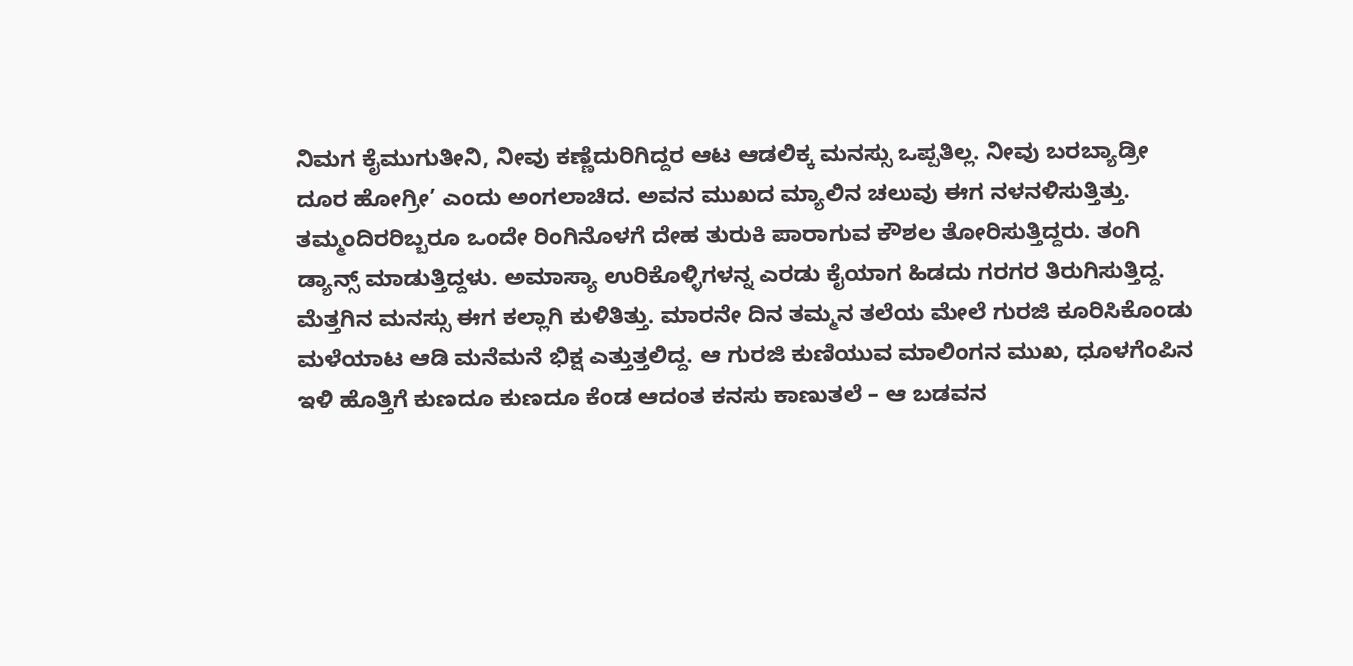ನಿಮಗ ಕೈಮುಗುತೀನಿ, ನೀವು ಕಣ್ಣೆದುರಿಗಿದ್ದರ ಆಟ ಆಡಲಿಕ್ಕ ಮನಸ್ಸು ಒಪ್ಪತಿಲ್ಲ. ನೀವು ಬರಬ್ಯಾಡ್ರೀ ದೂರ ಹೋಗ್ರೀ’ ಎಂದು ಅಂಗಲಾಚಿದ. ಅವನ ಮುಖದ ಮ್ಯಾಲಿನ ಚಲುವು ಈಗ ನಳನಳಿಸುತ್ತಿತ್ತು. ತಮ್ಮಂದಿರರಿಬ್ಬರೂ ಒಂದೇ ರಿಂಗಿನೊಳಗೆ ದೇಹ ತುರುಕಿ ಪಾರಾಗುವ ಕೌಶಲ ತೋರಿಸುತ್ತಿದ್ದರು. ತಂಗಿ ಡ್ಯಾನ್ಸ್ ಮಾಡುತ್ತಿದ್ದಳು. ಅಮಾಸ್ಯಾ ಉರಿಕೊಳ್ಳಿಗಳನ್ನ ಎರಡು ಕೈಯಾಗ ಹಿಡದು ಗರಗರ ತಿರುಗಿಸುತ್ತಿದ್ದ. ಮೆತ್ತಗಿನ ಮನಸ್ಸು ಈಗ ಕಲ್ಲಾಗಿ ಕುಳಿತಿತ್ತು. ಮಾರನೇ ದಿನ ತಮ್ಮನ ತಲೆಯ ಮೇಲೆ ಗುರಜಿ ಕೂರಿಸಿಕೊಂಡು ಮಳೆಯಾಟ ಆಡಿ ಮನೆಮನೆ ಭಿಕ್ಷ ಎತ್ತುತ್ತಲಿದ್ದ. ಆ ಗುರಜಿ ಕುಣಿಯುವ ಮಾಲಿಂಗನ ಮುಖ, ಧೂಳಗೆಂಪಿನ ಇಳಿ ಹೊತ್ತಿಗೆ ಕುಣದೂ ಕುಣದೂ ಕೆಂಡ ಆದಂತ ಕನಸು ಕಾಣುತಲೆ – ಆ ಬಡವನ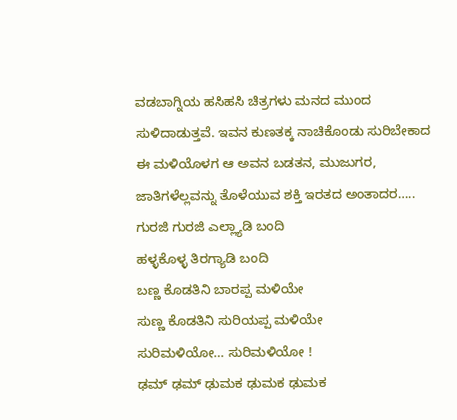ವಡಬಾಗ್ನಿಯ ಹಸಿಹಸಿ ಚಿತ್ರಗಳು ಮನದ ಮುಂದ ಸುಳಿದಾಡುತ್ತವೆ. ಇವನ ಕುಣತಕ್ಕ ನಾಚಿಕೊಂಡು ಸುರಿಬೇಕಾದ ಈ ಮಳಿಯೊಳಗ ಆ ಅವನ ಬಡತನ, ಮುಜುಗರ, ಜಾತಿಗಳೆಲ್ಲವನ್ನು ತೊಳೆಯುವ ಶಕ್ತಿ ಇರತದ ಅಂತಾದರ…..
ಗುರಜಿ ಗುರಜಿ ಎಲ್ಲ್ಯಾಡಿ ಬಂದಿ
ಹಳ್ಳಕೊಳ್ಳ ತಿರಗ್ಯಾಡಿ ಬಂದಿ
ಬಣ್ಣ ಕೊಡತಿನಿ ಬಾರಪ್ಪ ಮಳಿಯೇ
ಸುಣ್ಣ ಕೊಡತಿನಿ ಸುರಿಯಪ್ಪ ಮಳಿಯೇ
ಸುರಿಮಳಿಯೋ… ಸುರಿಮಳಿಯೋ !
ಢಮ್ ಢಮ್ ಢುಮಕ ಢುಮಕ ಢುಮಕ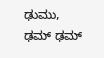ಢುಮು, ಢಮ್ ಢಮ್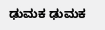ಢುಮಕ ಢುಮಕ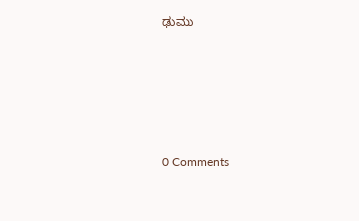ಢುಮು







0 Comments